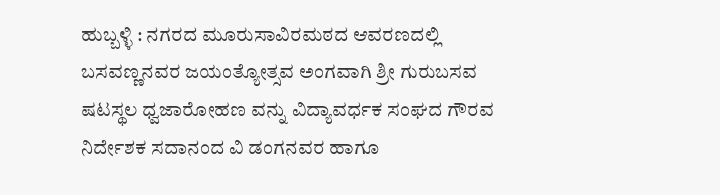ಹುಬ್ಬಳ್ಳಿ : ನಗರದ ಮೂರುಸಾವಿರಮಠದ ಆವರಣದಲ್ಲಿ ಬಸವಣ್ಣನವರ ಜಯಂತ್ಯೋತ್ಸವ ಅಂಗವಾಗಿ ಶ್ರೀ ಗುರುಬಸವ ಷಟಸ್ಥಲ ಧ್ವಜಾರೋಹಣ ವನ್ನು ವಿದ್ಯಾವರ್ಧಕ ಸಂಘದ ಗೌರವ ನಿರ್ದೇಶಕ ಸದಾನಂದ ವಿ ಡಂಗನವರ ಹಾಗೂ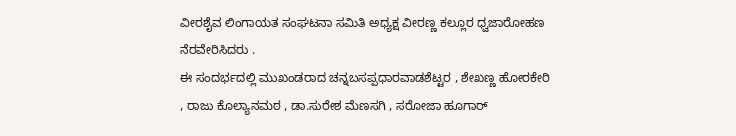ವೀರಶೈವ ಲಿಂಗಾಯತ ಸಂಘಟನಾ ಸಮಿತಿ ಅಧ್ಯಕ್ಷ ವೀರಣ್ಣ ಕಲ್ಲೂರ ಧ್ವಜಾರೋಹಣ ನೆರವೇರಿಸಿದರು .
ಈ ಸಂದರ್ಭದಲ್ಲಿ ಮುಖಂಡರಾದ ಚನ್ನಬಸಪ್ಪಧಾರವಾಡಶೆಟ್ಟರ , ಶೇಖಣ್ಣ ಹೋರಕೇರಿ , ರಾಜು ಕೊಲ್ಯಾನಮಠ , ಡಾ.ಸುರೇಶ ಮೆಣಸಗಿ , ಸರೋಜಾ ಹೂಗಾರ್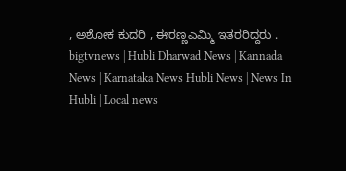, ಅಶೋಕ ಕುದರಿ , ಈರಣ್ಣಎಮ್ಮಿ ಇತರರಿದ್ದರು .
bigtvnews | Hubli Dharwad News | Kannada News | Karnataka News Hubli News | News In Hubli | Local news